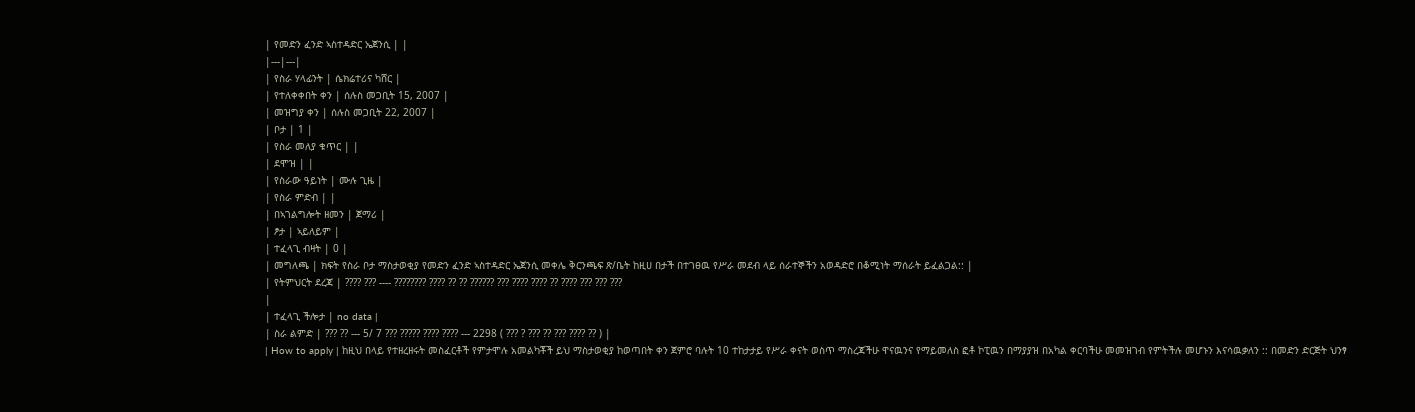| የመድን ፈንድ ኣስተዳድር ኤጀንሲ | |
|---|---|
| የስራ ሃላፊንት | ሴክሬተሪና ካሸር |
| የተለቀቀበት ቀን | ሰሉስ መጋቢት 15, 2007 |
| መዝግያ ቀን | ሰሉስ መጋቢት 22, 2007 |
| ቦታ | 1 |
| የስራ መለያ ቁጥር | |
| ደሞዝ | |
| የስራው ዓይነት | ሙሉ ጊዜ |
| የስራ ምድብ | |
| በኣገልግሎት ዘመን | ጀማሪ |
| ፆታ | ኣይለይም |
| ተፈላጊ ብዛት | 0 |
| መግለጫ | ክፍት የስራ ቦታ ማስታወቂያ የመድን ፈንድ ኣስተዳድር ኤጀንሲ መቀሌ ቅርንጫፍ ጽ/ቤት ከዚሀ በታች በተገፀዉ የሥራ መደብ ላይ ሰራተኞችን አወዳድሮ በቆሚነት ማሰራት ይፈልጋል:: |
| የትምህርት ደረጃ | ???? ??? ---- ???????? ???? ?? ?? ?????? ??? ???? ???? ?? ???? ??? ??? ???
|
| ተፈላጊ ችሎታ | no data |
| ስራ ልምድ | ??? ?? --- 5/ 7 ??? ????? ???? ???? --- 2298 ( ??? ? ??? ?? ??? ???? ?? ) |
| How to apply | ከዚህ በላይ የተዘረዘሩት መስፈርቶች የምታሞሉ አመልካቾች ይህ ማስታወቂያ ከወጣበት ቀን ጀምሮ ባሉት 10 ተከታታይ የሥራ ቀናት ወስጥ ማስረጃችሁ ዋናዉንና የማይመለስ ፎቶ ኮፒዉን በማያያዝ በአካል ቀርባችሁ መመዝገብ የምትችሉ መሆኑን እናሳዉቃለን :: በመድን ድርጅት ህንፃ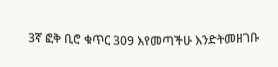3ኛ ፎቅ ቢሮ ቁጥር 309 እየመጣችሁ እንድትመዘገቡ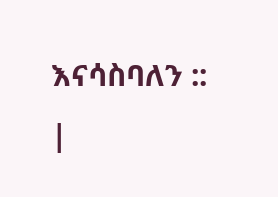እናሳስባለን ::
|